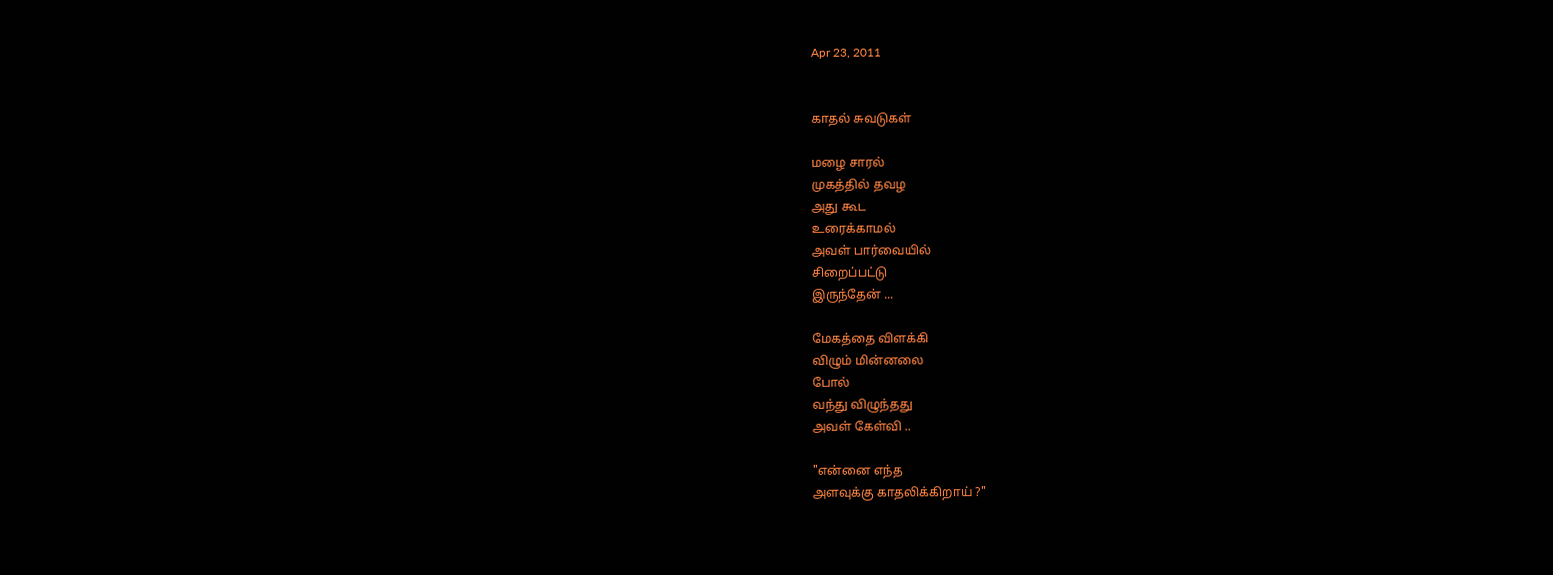Apr 23, 2011


காதல் சுவடுகள்

மழை சாரல்
முகத்தில் தவழ
அது கூட
உரைக்காமல்
அவள் பார்வையில்
சிறைப்பட்டு
இருந்தேன் ...

மேகத்தை விளக்கி
விழும் மின்னலை
போல்
வந்து விழுந்தது
அவள் கேள்வி ..

"என்னை எந்த
அளவுக்கு காதலிக்கிறாய் ?"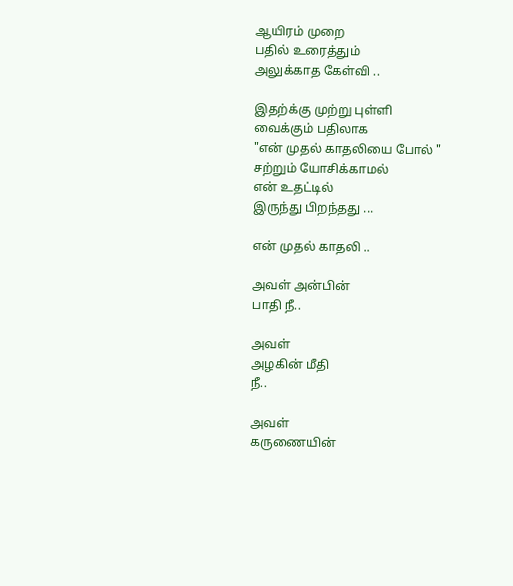ஆயிரம் முறை
பதில் உரைத்தும்
அலுக்காத கேள்வி ..

இதற்க்கு முற்று புள்ளி
வைக்கும் பதிலாக
"என் முதல் காதலியை போல் "
சற்றும் யோசிக்காமல்
என் உதட்டில்
இருந்து பிறந்தது ...

என் முதல் காதலி ..

அவள் அன்பின்
பாதி நீ..

அவள்
அழகின் மீதி
நீ..

அவள்
கருணையின்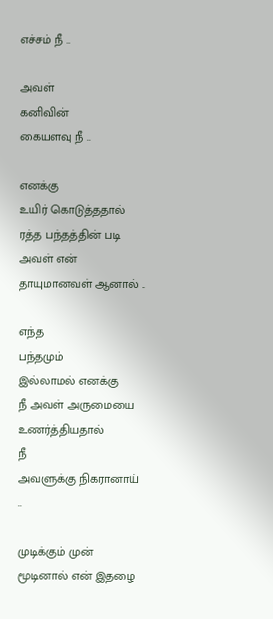எச்சம் நீ ..

அவள்
கனிவின்
கையளவு நீ ..

எனக்கு
உயிர் கொடுத்ததால்
ரத்த பந்தத்தின் படி
அவள் என்
தாயுமானவள் ஆனால் ..

எந்த
பந்தமும்
இல்லாமல் எனக்கு
நீ அவள் அருமையை
உணர்த்தியதால்
நீ
அவளுக்கு நிகரானாய் ..

முடிக்கும் முன்
மூடினால் என் இதழை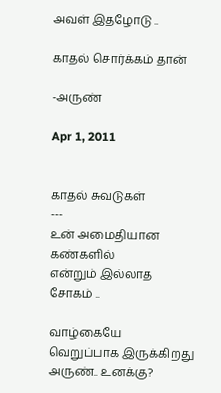அவள் இதழோடு ..

காதல் சொர்க்கம் தான்

-அருண்

Apr 1, 2011


காதல் சுவடுகள்
---
உன் அமைதியான
கண்களில்
என்றும் இல்லாத
சோகம் ..

வாழ்கையே
வெறுப்பாக இருக்கிறது
அருண்.. உனக்கு?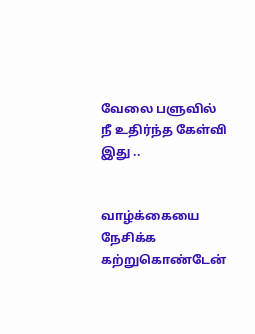வேலை பளுவில்
நீ உதிர்ந்த கேள்வி
இது ..


வாழ்க்கையை
நேசிக்க
கற்றுகொண்டேன்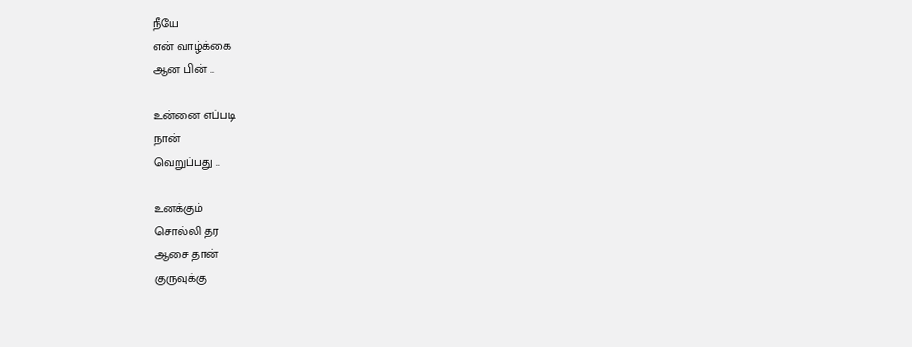நீயே
என் வாழ்க்கை
ஆன பின் ..

உன்னை எப்படி
நான்
வெறுப்பது ..

உனக்கும்
சொல்லி தர
ஆசை தான்
குருவுக்கு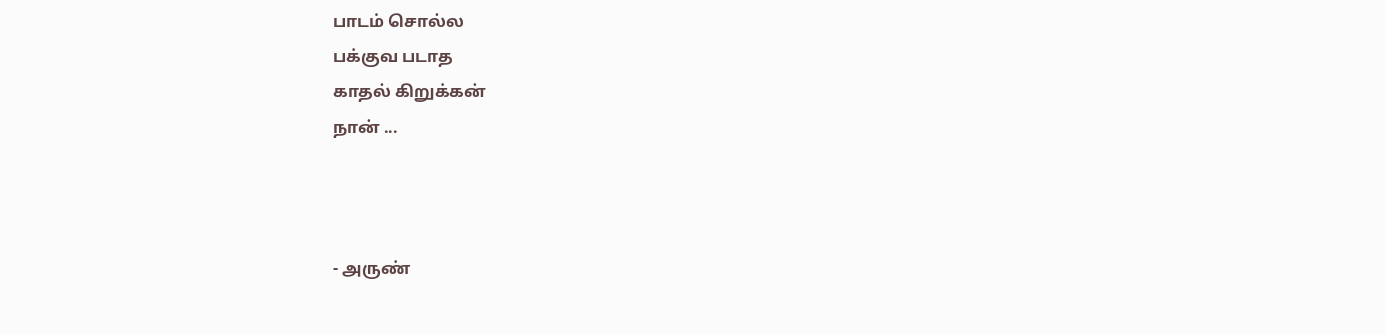பாடம் சொல்ல
பக்குவ படாத
காதல் கிறுக்கன்
நான் ...



- அருண்